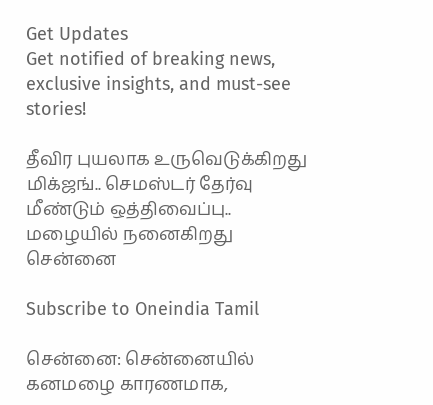Get Updates
Get notified of breaking news, exclusive insights, and must-see stories!

தீவிர புயலாக உருவெடுக்கிறது மிக்ஜங்.. செமஸ்டர் தேர்வு மீண்டும் ஒத்திவைப்பு.. மழையில் நனைகிறது சென்னை

Subscribe to Oneindia Tamil

சென்னை: சென்னையில் கனமழை காரணமாக,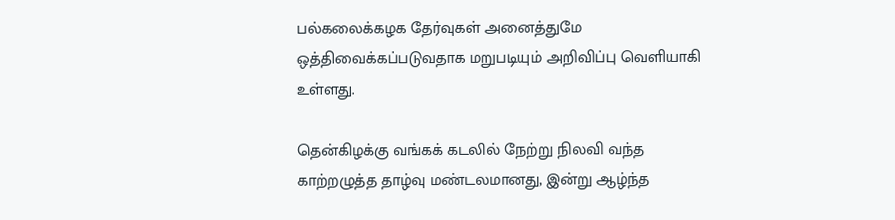பல்கலைக்கழக தேர்வுகள் அனைத்துமே ஒத்திவைக்கப்படுவதாக மறுபடியும் அறிவிப்பு வெளியாகி உள்ளது.

தென்கிழக்கு வங்கக் கடலில் நேற்று நிலவி வந்த காற்றழுத்த தாழ்வு மண்டலமானது, இன்று ஆழ்ந்த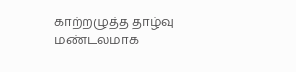காற்றழுத்த தாழ்வு மண்டலமாக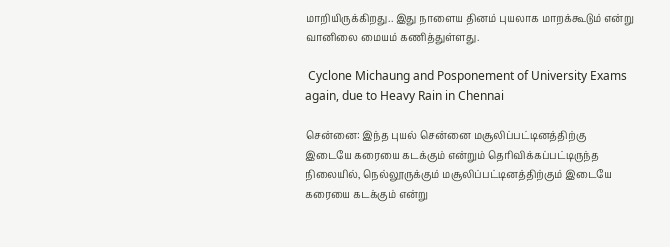மாறியிருக்கிறது.. இது நாளைய தினம் புயலாக மாறக்கூடும் என்று வானிலை மையம் கணித்துள்ளது.

 Cyclone Michaung and Posponement of University Exams again, due to Heavy Rain in Chennai

சென்னை: இந்த புயல் சென்னை மசூலிப்பட்டினத்திற்கு இடையே கரையை கடக்கும் என்றும் தெரிவிக்கப்பட்டிருந்த நிலையில், நெல்லூருக்கும் மசூலிப்பட்டினத்திற்கும் இடையே கரையை கடக்கும் என்று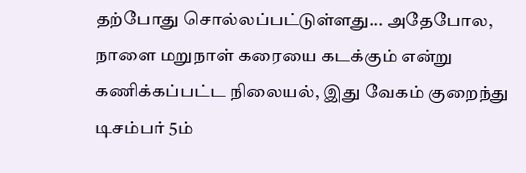தற்போது சொல்லப்பட்டுள்ளது... அதேபோல, நாளை மறுநாள் கரையை கடக்கும் என்று கணிக்கப்பட்ட நிலையல், இது வேகம் குறைந்து டிசம்பர் 5ம்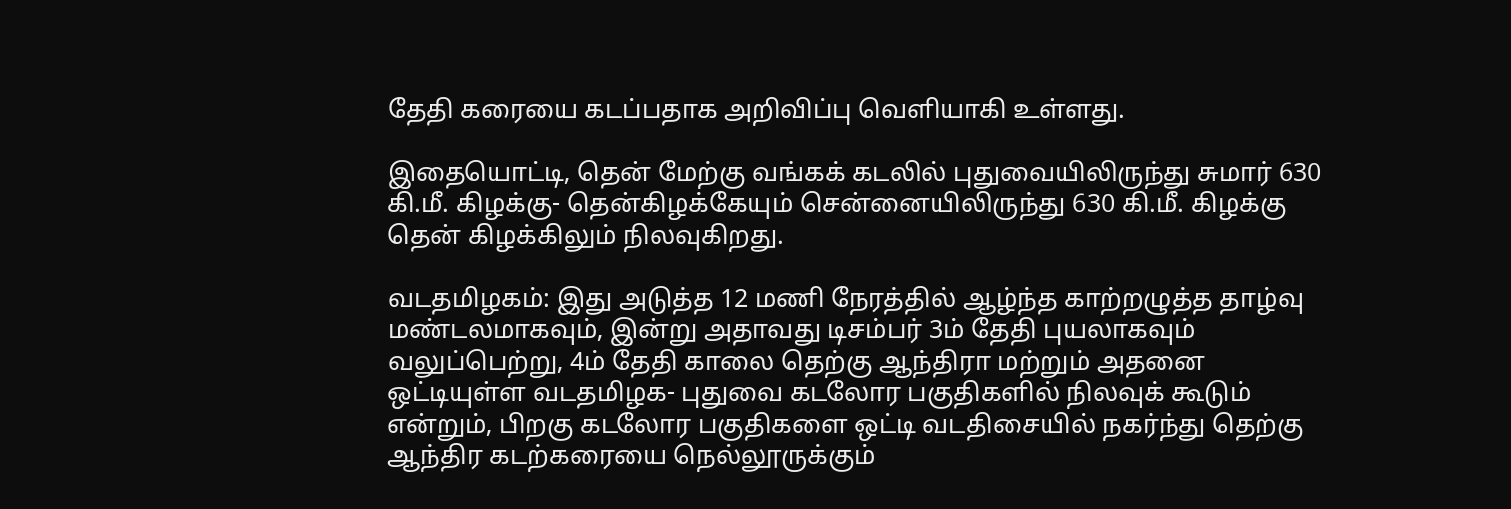தேதி கரையை கடப்பதாக அறிவிப்பு வெளியாகி உள்ளது.

இதையொட்டி, தென் மேற்கு வங்கக் கடலில் புதுவையிலிருந்து சுமார் 630 கி.மீ. கிழக்கு- தென்கிழக்கேயும் சென்னையிலிருந்து 630 கி.மீ. கிழக்கு தென் கிழக்கிலும் நிலவுகிறது.

வடதமிழகம்: இது அடுத்த 12 மணி நேரத்தில் ஆழ்ந்த காற்றழுத்த தாழ்வு மண்டலமாகவும், இன்று அதாவது டிசம்பர் 3ம் தேதி புயலாகவும் வலுப்பெற்று, 4ம் தேதி காலை தெற்கு ஆந்திரா மற்றும் அதனை ஒட்டியுள்ள வடதமிழக- புதுவை கடலோர பகுதிகளில் நிலவுக் கூடும் என்றும், பிறகு கடலோர பகுதிகளை ஒட்டி வடதிசையில் நகர்ந்து தெற்கு ஆந்திர கடற்கரையை நெல்லூருக்கும்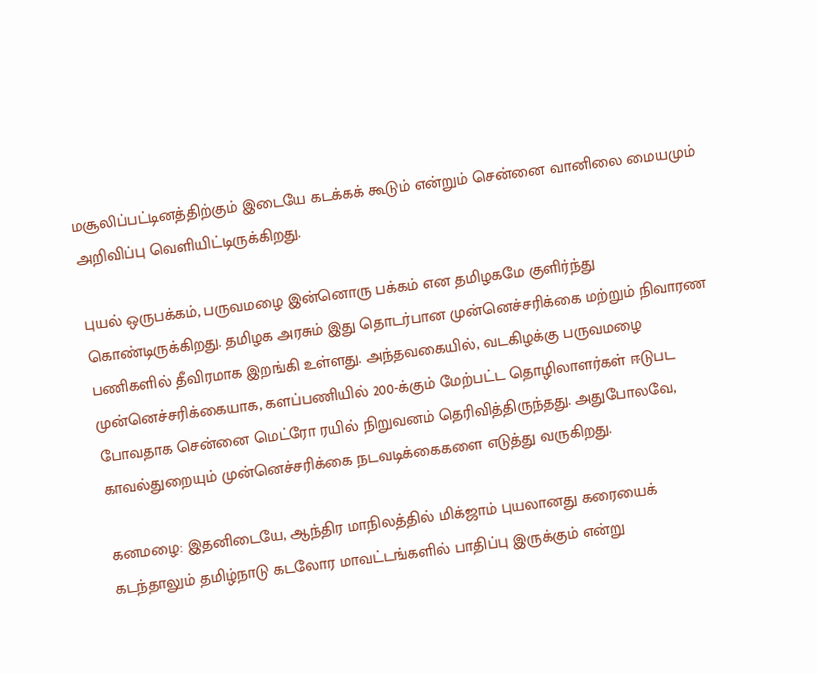மசூலிப்பட்டினத்திற்கும் இடையே கடக்கக் கூடும் என்றும் சென்னை வானிலை மையமும் அறிவிப்பு வெளியிட்டிருக்கிறது.

புயல் ஒருபக்கம், பருவமழை இன்னொரு பக்கம் என தமிழகமே குளிர்ந்து கொண்டிருக்கிறது. தமிழக அரசும் இது தொடர்பான முன்னெச்சரிக்கை மற்றும் நிவாரண பணிகளில் தீவிரமாக இறங்கி உள்ளது. அந்தவகையில், வடகிழக்கு பருவமழை முன்னெச்சரிக்கையாக, களப்பணியில் 200-க்கும் மேற்பட்ட தொழிலாளர்கள் ஈடுபட போவதாக சென்னை மெட்ரோ ரயில் நிறுவனம் தெரிவித்திருந்தது. அதுபோலவே, காவல்துறையும் முன்னெச்சரிக்கை நடவடிக்கைகளை எடுத்து வருகிறது.

கனமழை: இதனிடையே, ஆந்திர மாநிலத்தில் மிக்ஜாம் புயலானது கரையைக் கடந்தாலும் தமிழ்நாடு கடலோர மாவட்டங்களில் பாதிப்பு இருக்கும் என்று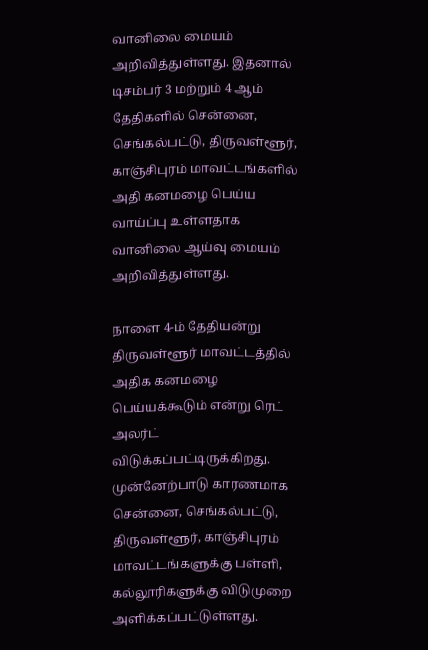வானிலை மையம் அறிவித்துள்ளது. இதனால் டிசம்பர் 3 மற்றும் 4 ஆம் தேதிகளில் சென்னை, செங்கல்பட்டு, திருவள்ளூர், காஞ்சிபுரம் மாவட்டங்களில் அதி கனமழை பெய்ய வாய்ப்பு உள்ளதாக வானிலை ஆய்வு மையம் அறிவித்துள்ளது.

நாளை 4-ம் தேதியன்று திருவள்ளூர் மாவட்டத்தில் அதிக கனமழை பெய்யக்கூடும் என்று ரெட் அலர்ட் விடுக்கப்பட்டிருக்கிறது. முன்னேற்பாடு காரணமாக சென்னை, செங்கல்பட்டு, திருவள்ளூர், காஞ்சிபுரம் மாவட்டங்களுக்கு பள்ளி, கல்லூரிகளுக்கு விடுமுறை அளிக்கப்பட்டுள்ளது.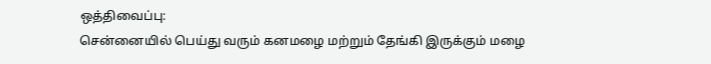ஒத்திவைப்பு:
சென்னையில் பெய்து வரும் கனமழை மற்றும் தேங்கி இருக்கும் மழை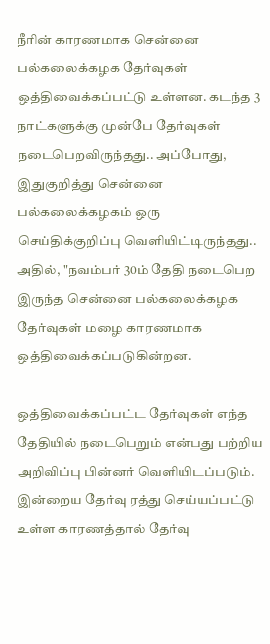நீரின் காரணமாக சென்னை பல்கலைக்கழக தேர்வுகள் ஒத்திவைக்கப்பட்டு உள்ளன. கடந்த 3 நாட்களுக்கு முன்பே தேர்வுகள் நடைபெறவிருந்தது.. அப்போது, இதுகுறித்து சென்னை பல்கலைக்கழகம் ஒரு செய்திக்குறிப்பு வெளியிட்டிருந்தது.. அதில், "நவம்பர் 30ம் தேதி நடைபெற இருந்த சென்னை பல்கலைக்கழக தேர்வுகள் மழை காரணமாக ஒத்திவைக்கப்படுகின்றன.

ஒத்திவைக்கப்பட்ட தேர்வுகள் எந்த தேதியில் நடைபெறும் என்பது பற்றிய அறிவிப்பு பின்னர் வெளியிடப்படும். இன்றைய தேர்வு ரத்து செய்யப்பட்டு உள்ள காரணத்தால் தேர்வு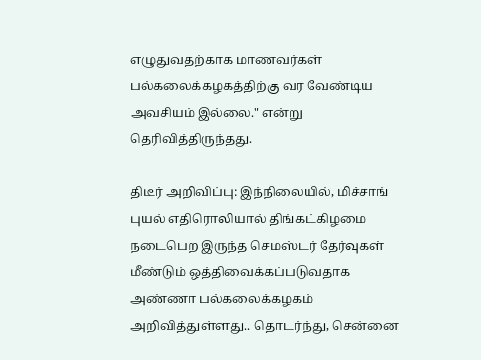எழுதுவதற்காக மாணவர்கள் பல்கலைக்கழகத்திற்கு வர வேண்டிய அவசியம் இல்லை." என்று தெரிவித்திருந்தது.

திடீர் அறிவிப்பு: இந்நிலையில், மிச்சாங் புயல் எதிரொலியால் திங்கட்கிழமை நடைபெற இருந்த செமஸ்டர் தேர்வுகள் மீண்டும் ஒத்திவைக்கப்படுவதாக அண்ணா பல்கலைக்கழகம் அறிவித்துள்ளது.. தொடர்ந்து, சென்னை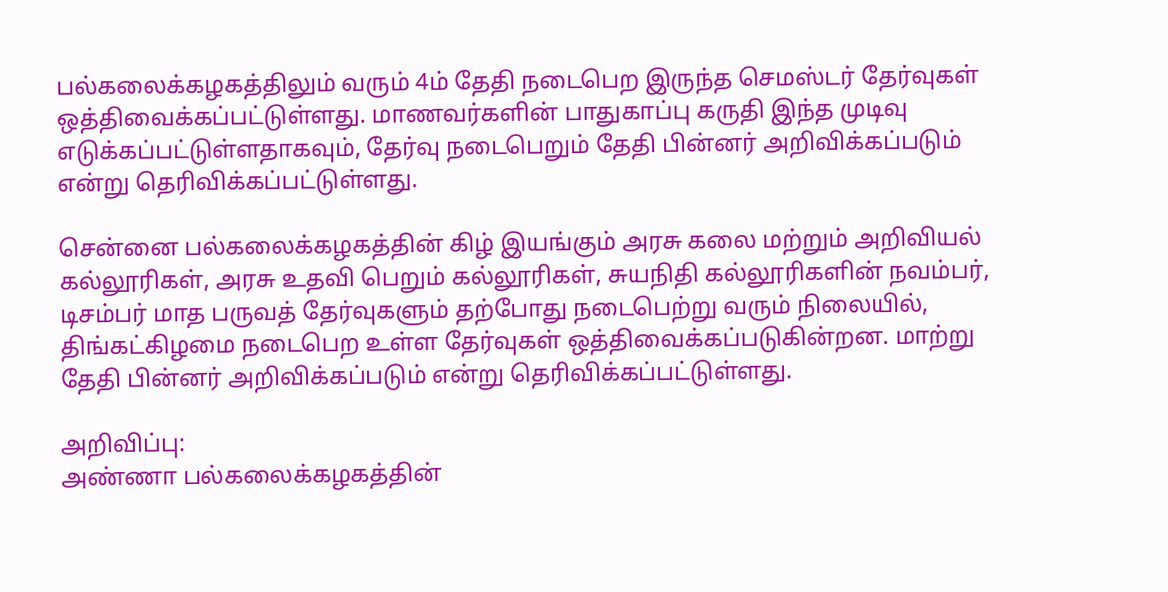பல்கலைக்கழகத்திலும் வரும் 4ம் தேதி நடைபெற இருந்த செமஸ்டர் தேர்வுகள் ஒத்திவைக்கப்பட்டுள்ளது. மாணவர்களின் பாதுகாப்பு கருதி இந்த முடிவு எடுக்கப்பட்டுள்ளதாகவும், தேர்வு நடைபெறும் தேதி பின்னர் அறிவிக்கப்படும் என்று தெரிவிக்கப்பட்டுள்ளது.

சென்னை பல்கலைக்கழகத்தின் கிழ் இயங்கும் அரசு கலை மற்றும் அறிவியல் கல்லூரிகள், அரசு உதவி பெறும் கல்லூரிகள், சுயநிதி கல்லூரிகளின் நவம்பர், டிசம்பர் மாத பருவத் தேர்வுகளும் தற்போது நடைபெற்று வரும் நிலையில், திங்கட்கிழமை நடைபெற உள்ள தேர்வுகள் ஒத்திவைக்கப்படுகின்றன. மாற்று தேதி பின்னர் அறிவிக்கப்படும் என்று தெரிவிக்கப்பட்டுள்ளது.

அறிவிப்பு:
அண்ணா பல்கலைக்கழகத்தின்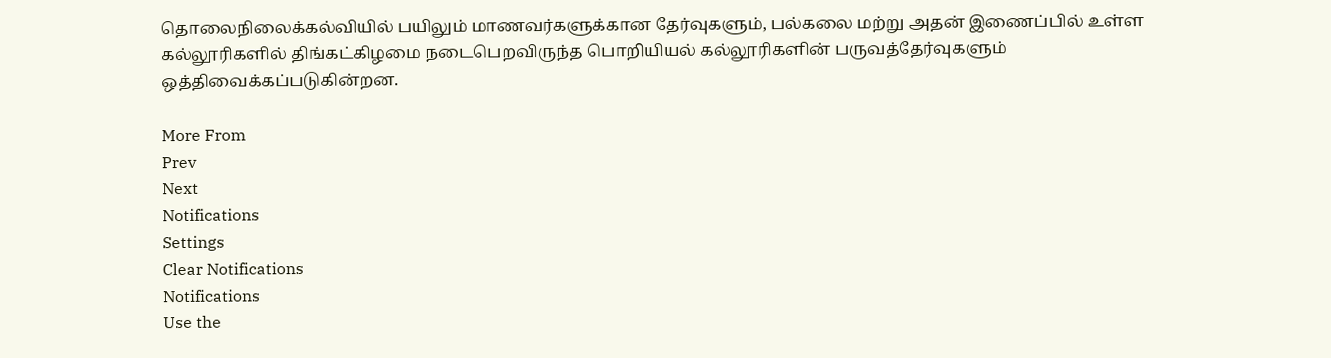தொலைநிலைக்கல்வியில் பயிலும் மாணவர்களுக்கான தேர்வுகளும், பல்கலை மற்று அதன் இணைப்பில் உள்ள கல்லூரிகளில் திங்கட்கிழமை நடைபெறவிருந்த பொறியியல் கல்லூரிகளின் பருவத்தேர்வுகளும் ஒத்திவைக்கப்படுகின்றன.

More From
Prev
Next
Notifications
Settings
Clear Notifications
Notifications
Use the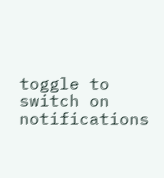toggle to switch on notifications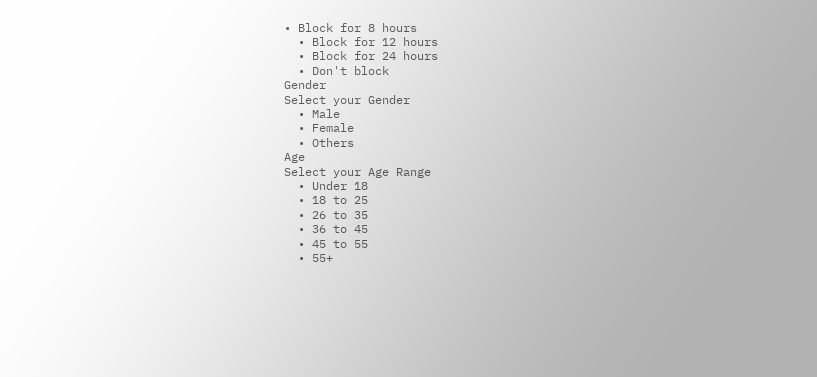• Block for 8 hours
  • Block for 12 hours
  • Block for 24 hours
  • Don't block
Gender
Select your Gender
  • Male
  • Female
  • Others
Age
Select your Age Range
  • Under 18
  • 18 to 25
  • 26 to 35
  • 36 to 45
  • 45 to 55
  • 55+